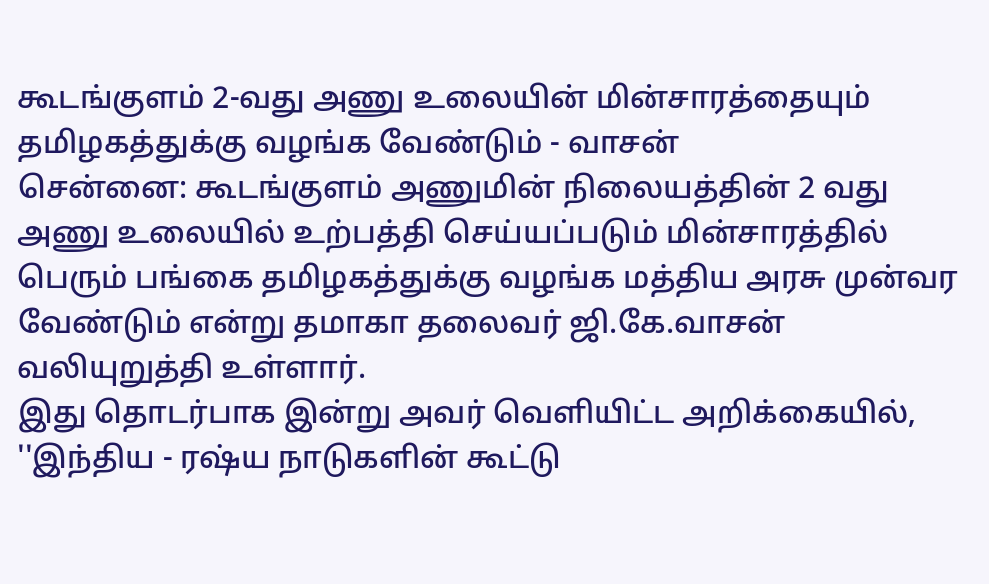கூடங்குளம் 2-வது அணு உலையின் மின்சாரத்தையும் தமிழகத்துக்கு வழங்க வேண்டும் - வாசன்
சென்னை: கூடங்குளம் அணுமின் நிலையத்தின் 2 வது அணு உலையில் உற்பத்தி செய்யப்படும் மின்சாரத்தில் பெரும் பங்கை தமிழகத்துக்கு வழங்க மத்திய அரசு முன்வர வேண்டும் என்று தமாகா தலைவர் ஜி.கே.வாசன் வலியுறுத்தி உள்ளார்.
இது தொடர்பாக இன்று அவர் வெளியிட்ட அறிக்கையில், ''இந்திய - ரஷ்ய நாடுகளின் கூட்டு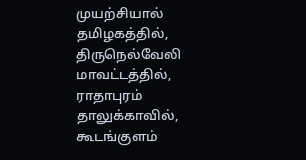முயற்சியால் தமிழகத்தில், திருநெல்வேலி மாவட்டத்தில், ராதாபுரம் தாலுக்காவில், கூடங்குளம்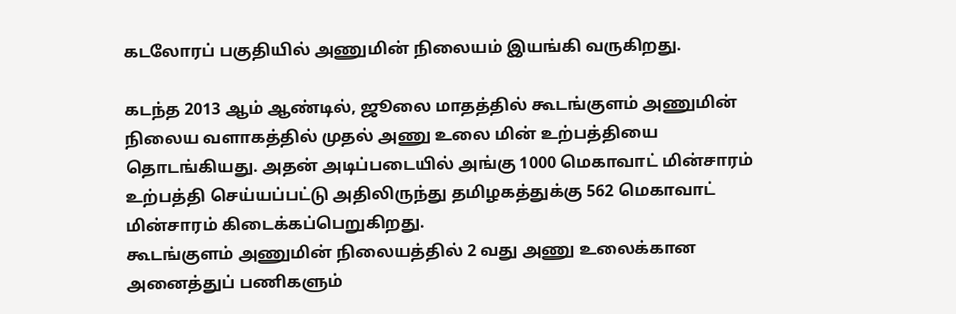கடலோரப் பகுதியில் அணுமின் நிலையம் இயங்கி வருகிறது.

கடந்த 2013 ஆம் ஆண்டில், ஜூலை மாதத்தில் கூடங்குளம் அணுமின் நிலைய வளாகத்தில் முதல் அணு உலை மின் உற்பத்தியை தொடங்கியது. அதன் அடிப்படையில் அங்கு 1000 மெகாவாட் மின்சாரம் உற்பத்தி செய்யப்பட்டு அதிலிருந்து தமிழகத்துக்கு 562 மெகாவாட் மின்சாரம் கிடைக்கப்பெறுகிறது.
கூடங்குளம் அணுமின் நிலையத்தில் 2 வது அணு உலைக்கான அனைத்துப் பணிகளும்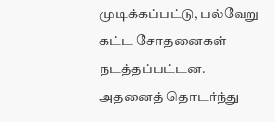முடிக்கப்பட்டு, பல்வேறு கட்ட சோதனைகள் நடத்தப்பட்டன. அதனைத் தொடர்ந்து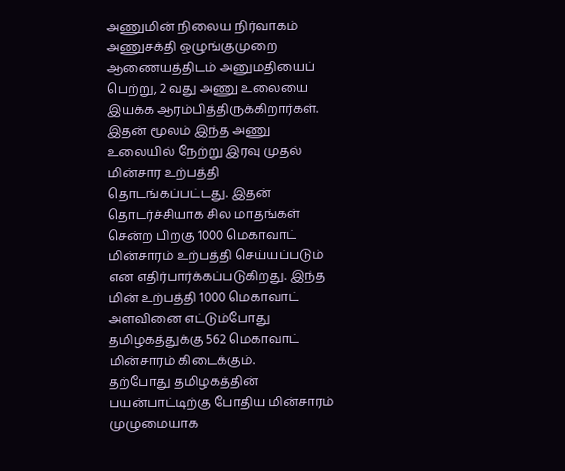அணுமின் நிலைய நிர்வாகம் அணுசக்தி ஒழுங்குமுறை ஆணையத்திடம் அனுமதியைப் பெற்று, 2 வது அணு உலையை இயக்க ஆரம்பித்திருக்கிறார்கள்.
இதன் மூலம் இந்த அணு உலையில் நேற்று இரவு முதல் மின்சார உற்பத்தி தொடங்கப்பட்டது. இதன் தொடர்ச்சியாக சில மாதங்கள் சென்ற பிறகு 1000 மெகாவாட் மின்சாரம் உற்பத்தி செய்யப்படும் என எதிர்பார்க்கப்படுகிறது. இந்த மின் உற்பத்தி 1000 மெகாவாட் அளவினை எட்டும்போது தமிழகத்துக்கு 562 மெகாவாட் மின்சாரம் கிடைக்கும்.
தற்போது தமிழகத்தின் பயன்பாட்டிற்கு போதிய மின்சாரம் முழுமையாக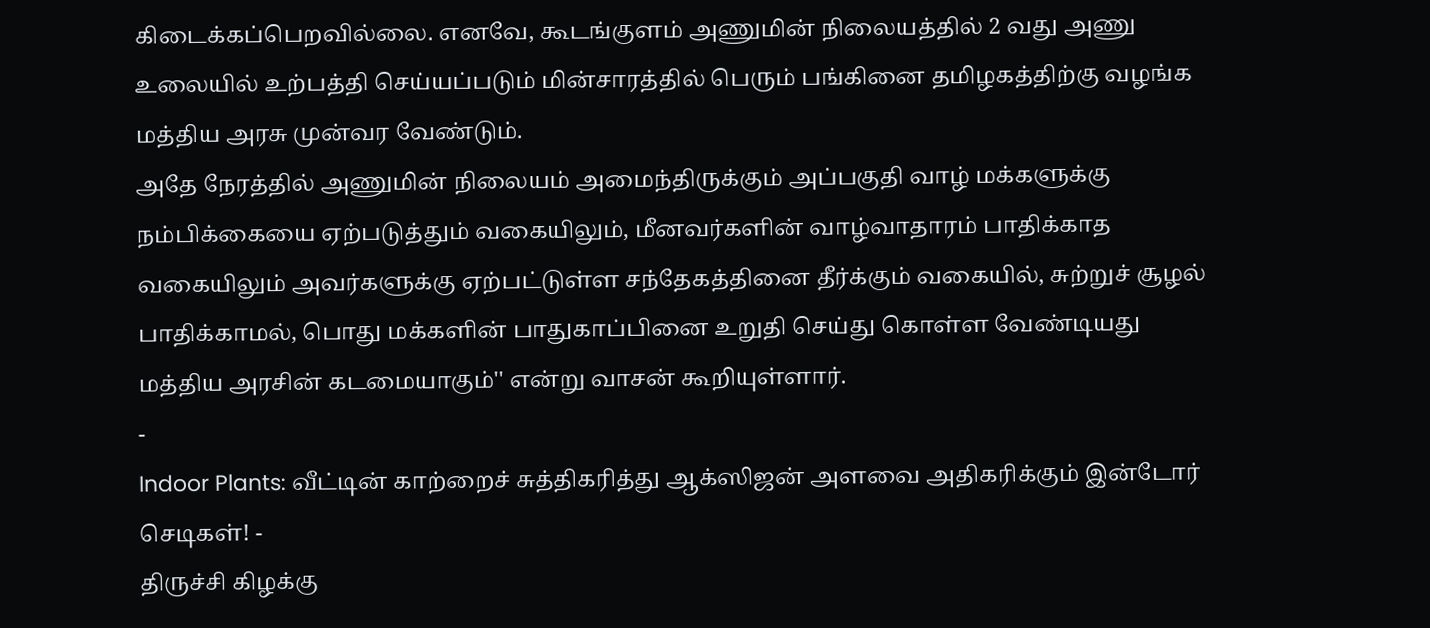கிடைக்கப்பெறவில்லை. எனவே, கூடங்குளம் அணுமின் நிலையத்தில் 2 வது அணு உலையில் உற்பத்தி செய்யப்படும் மின்சாரத்தில் பெரும் பங்கினை தமிழகத்திற்கு வழங்க மத்திய அரசு முன்வர வேண்டும்.
அதே நேரத்தில் அணுமின் நிலையம் அமைந்திருக்கும் அப்பகுதி வாழ் மக்களுக்கு நம்பிக்கையை ஏற்படுத்தும் வகையிலும், மீனவர்களின் வாழ்வாதாரம் பாதிக்காத வகையிலும் அவர்களுக்கு ஏற்பட்டுள்ள சந்தேகத்தினை தீர்க்கும் வகையில், சுற்றுச் சூழல் பாதிக்காமல், பொது மக்களின் பாதுகாப்பினை உறுதி செய்து கொள்ள வேண்டியது மத்திய அரசின் கடமையாகும்'' என்று வாசன் கூறியுள்ளார்.
-
Indoor Plants: வீட்டின் காற்றைச் சுத்திகரித்து ஆக்ஸிஜன் அளவை அதிகரிக்கும் இன்டோர் செடிகள்! -
திருச்சி கிழக்கு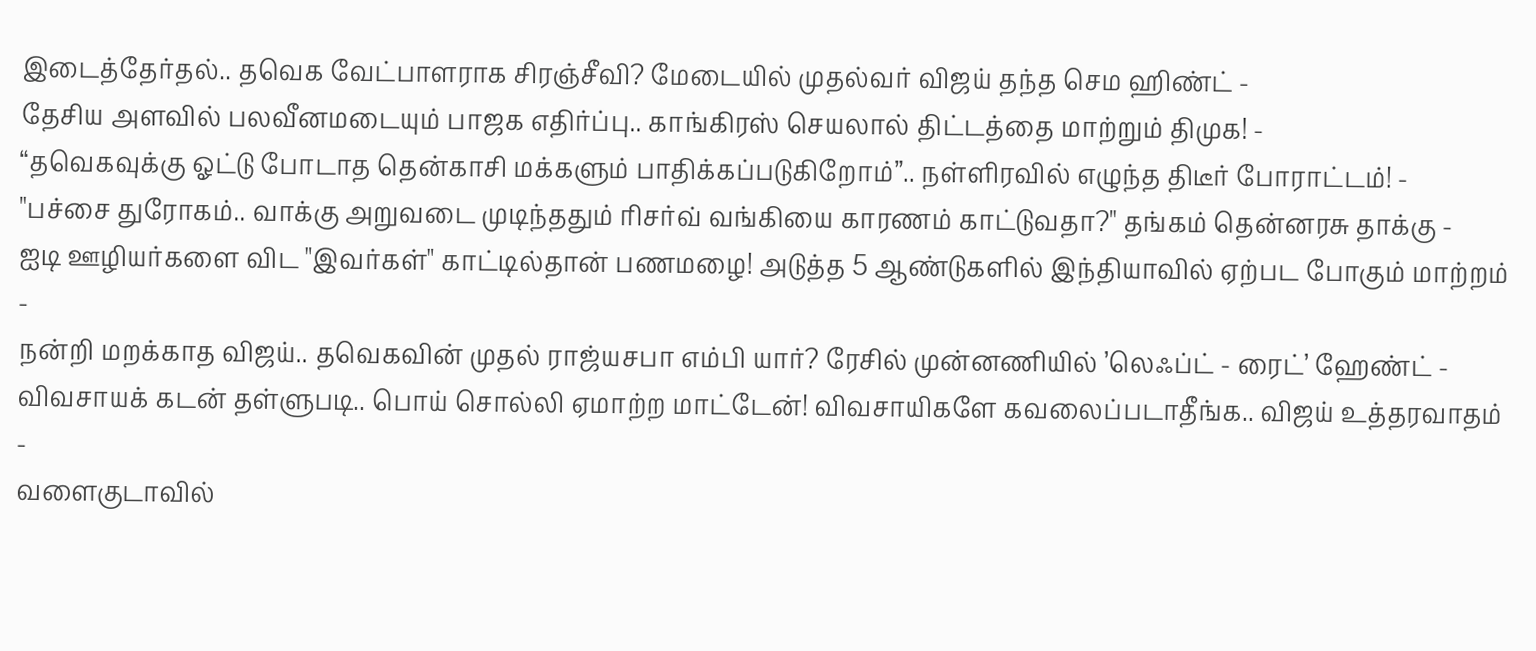இடைத்தேர்தல்.. தவெக வேட்பாளராக சிரஞ்சீவி? மேடையில் முதல்வர் விஜய் தந்த செம ஹிண்ட் -
தேசிய அளவில் பலவீனமடையும் பாஜக எதிர்ப்பு.. காங்கிரஸ் செயலால் திட்டத்தை மாற்றும் திமுக! -
“தவெகவுக்கு ஓட்டு போடாத தென்காசி மக்களும் பாதிக்கப்படுகிறோம்”.. நள்ளிரவில் எழுந்த திடீர் போராட்டம்! -
"பச்சை துரோகம்.. வாக்கு அறுவடை முடிந்ததும் ரிசர்வ் வங்கியை காரணம் காட்டுவதா?" தங்கம் தென்னரசு தாக்கு -
ஐடி ஊழியர்களை விட "இவர்கள்" காட்டில்தான் பணமழை! அடுத்த 5 ஆண்டுகளில் இந்தியாவில் ஏற்பட போகும் மாற்றம் -
நன்றி மறக்காத விஜய்.. தவெகவின் முதல் ராஜ்யசபா எம்பி யார்? ரேசில் முன்னணியில் ’லெஃப்ட் - ரைட்’ ஹேண்ட் -
விவசாயக் கடன் தள்ளுபடி.. பொய் சொல்லி ஏமாற்ற மாட்டேன்! விவசாயிகளே கவலைப்படாதீங்க.. விஜய் உத்தரவாதம் -
வளைகுடாவில்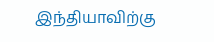இந்தியாவிற்கு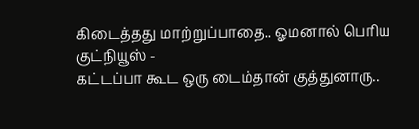கிடைத்தது மாற்றுப்பாதை.. ஓமனால் பெரிய குட்நியூஸ் -
கட்டப்பா கூட ஒரு டைம்தான் குத்துனாரு..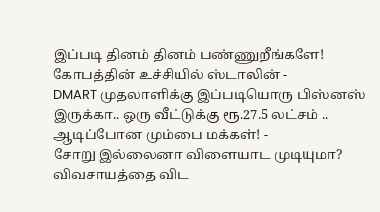இப்படி தினம் தினம் பண்ணுறீங்களே! கோபத்தின் உச்சியில் ஸ்டாலின் -
DMART முதலாளிக்கு இப்படியொரு பிஸ்னஸ் இருக்கா.. ஒரு வீட்டுக்கு ரூ.27.5 லட்சம் .. ஆடிப்போன மும்பை மக்கள்! -
சோறு இல்லைனா விளையாட முடியுமா? விவசாயத்தை விட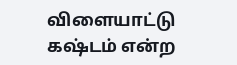விளையாட்டு கஷ்டம் என்ற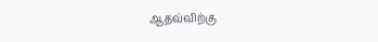ஆதவ்விற்கு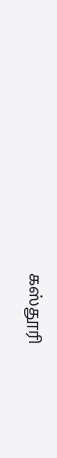கஸ்தூரி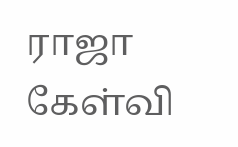ராஜா கேள்வி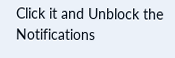Click it and Unblock the Notifications